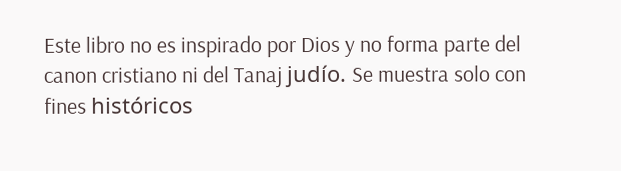Este libro no es inspirado por Dios y no forma parte del canon cristiano ni del Tanaj judío. Se muestra solo con fines históricos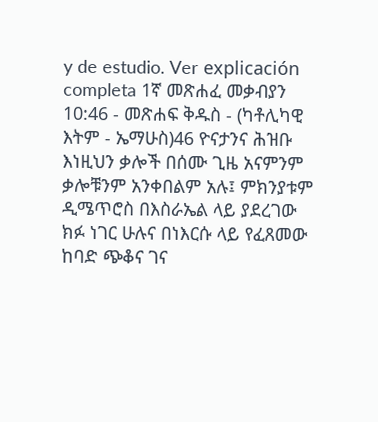y de estudio. Ver explicación completa 1ኛ መጽሐፈ መቃብያን 10:46 - መጽሐፍ ቅዱስ - (ካቶሊካዊ እትም - ኤማሁስ)46 ዮናታንና ሕዝቡ እነዚህን ቃሎች በሰሙ ጊዜ አናምንም ቃሎቹንም አንቀበልም አሉ፤ ምክንያቱም ዲሜጥሮስ በእስራኤል ላይ ያደረገው ክፉ ነገር ሁሉና በነእርሱ ላይ የፈጸመው ከባድ ጭቆና ገና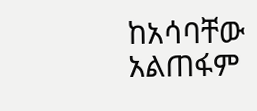ከአሳባቸው አልጠፋም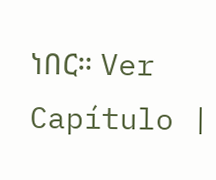ነበር። Ver Capítulo |